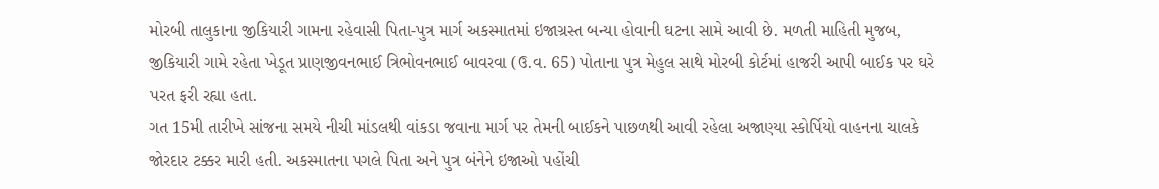મોરબી તાલુકાના જીકિયારી ગામના રહેવાસી પિતા-પુત્ર માર્ગ અકસ્માતમાં ઇજાગ્રસ્ત બન્યા હોવાની ઘટના સામે આવી છે. મળતી માહિતી મુજબ, જીકિયારી ગામે રહેતા ખેડૂત પ્રાણજીવનભાઈ ત્રિભોવનભાઈ બાવરવા (ઉ.વ. 65) પોતાના પુત્ર મેહુલ સાથે મોરબી કોર્ટમાં હાજરી આપી બાઈક પર ઘરે પરત ફરી રહ્યા હતા.
ગત 15મી તારીખે સાંજના સમયે નીચી માંડલથી વાંકડા જવાના માર્ગ પર તેમની બાઈકને પાછળથી આવી રહેલા અજાણ્યા સ્કોર્પિયો વાહનના ચાલકે જોરદાર ટક્કર મારી હતી. અકસ્માતના પગલે પિતા અને પુત્ર બંનેને ઇજાઓ પહોંચી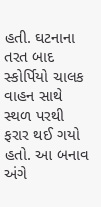હતી. ઘટનાના તરત બાદ સ્કોર્પિયો ચાલક વાહન સાથે સ્થળ પરથી ફરાર થઈ ગયો હતો. આ બનાવ અંગે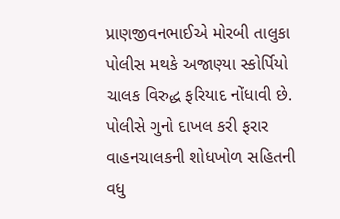પ્રાણજીવનભાઈએ મોરબી તાલુકા પોલીસ મથકે અજાણ્યા સ્કોર્પિયો ચાલક વિરુદ્ધ ફરિયાદ નોંધાવી છે. પોલીસે ગુનો દાખલ કરી ફરાર વાહનચાલકની શોધખોળ સહિતની વધુ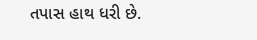તપાસ હાથ ધરી છે.